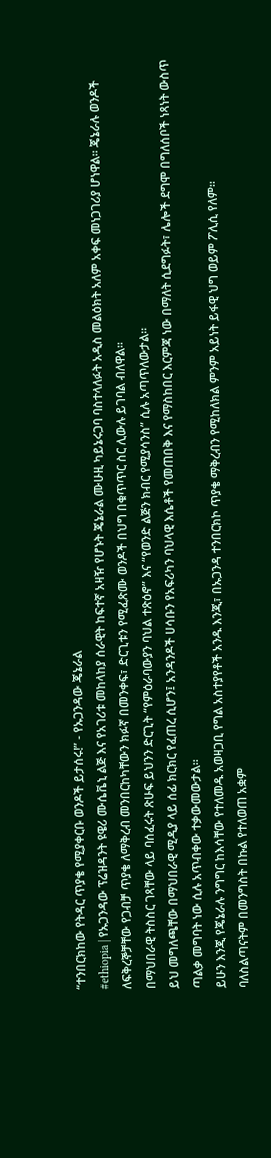“ተንበርክከው የትዳር ጥያቄ የሚያቀርቡ ወንዶች ይታሰሩ!” - የኡጋንዳው ጄኔራል
#ethiopia | የኡጋንዳው ፕሬዝዳንት ዩዌሪ ሙሴቬኒ ልጅ እና የአገሪቱ መከላከያ ሰራዊት ከፍተኛ አዛዥ የሆኑት ጄኔራል ሙሁዚ ካይኔሩጋባ ባስተላለፉት አዲስ መልዕክት አለም አቀፍ መነጋገሪያ ሆነዋል። ጄኔራሉ ወንዶች ለፍቅረኞቻቸው የጋብቻ ጥያቄ ለማቅረብ መንበርከካቸውን ክፉኛ በመንቀፍ፣ ድርጊቱን የሚፈጽሙ ወንዶች በህግ በቁጥጥር ስር ሊውሉ ይገባል ብለዋል።
በማህበራዊ ትስስር ገጻቸው ላይ ባሰፈሩት ጽሁፍ ይህንን ድርጊት “የምዕራባውያን ባህል ተጽዕኖ” እና “የወንድ ልጅን ክብር የሚያሳንስ” ሲሉ አጣጥለውታል።
ይህ መግለጫቸው በማህበራዊ ሚዲያ ላይ ሰፊ ክርክር የፈጠረ ሲሆን፤ አንዳንዶች ሀሳቡን የአፍሪካን ባህላዊ እሴቶች የመጠበቅ እና የማስከበር እርምጃ ነው በማለት ሲደግፉት፣ ሌሎች ደግሞ በግለሰቦች ነጻነት ውስጥ ጣልቃ መግባት ነው ሲሉ አጥብቀው ተቃውመውታል።
ይሁን እንጂ የጄኔራሉ ንግግር ከእሳቸው የተለመዱ አወዛጋቢ የግል አስተያየቶች አንዱ እንጂ፣ በኡጋንዳ ተንበርክኮ ጥያቄ ማቅረብን የሚከለክል ምንም አይነት ይፋዊ ህግ ወይም ፖሊሲ የለም።
ባለስልጣናትም በመንግስት በኩል የተለወጠ አቋም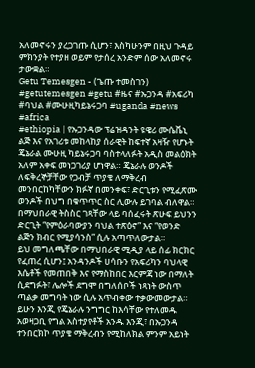አለመኖሩን ያረጋገጡ ሲሆን፣ እስካሁንም በዚህ ጉዳይ ምክንያት የተያዘ ወይም የታሰረ አንድም ሰው አለመኖሩ ታውቋል።
Getu Temesgen - (ጌጡ ተመስገን)
#getutemesgen #getu #ዜና #ኡጋንዳ #አፍሪካ #ባህል #ሙሁዚካይኔሩጋባ #uganda #news #africa
#ethiopia | የኡጋንዳው ፕሬዝዳንት ዩዌሪ ሙሴቬኒ ልጅ እና የአገሪቱ መከላከያ ሰራዊት ከፍተኛ አዛዥ የሆኑት ጄኔራል ሙሁዚ ካይኔሩጋባ ባስተላለፉት አዲስ መልዕክት አለም አቀፍ መነጋገሪያ ሆነዋል። ጄኔራሉ ወንዶች ለፍቅረኞቻቸው የጋብቻ ጥያቄ ለማቅረብ መንበርከካቸውን ክፉኛ በመንቀፍ፣ ድርጊቱን የሚፈጽሙ ወንዶች በህግ በቁጥጥር ስር ሊውሉ ይገባል ብለዋል።
በማህበራዊ ትስስር ገጻቸው ላይ ባሰፈሩት ጽሁፍ ይህንን ድርጊት “የምዕራባውያን ባህል ተጽዕኖ” እና “የወንድ ልጅን ክብር የሚያሳንስ” ሲሉ አጣጥለውታል።
ይህ መግለጫቸው በማህበራዊ ሚዲያ ላይ ሰፊ ክርክር የፈጠረ ሲሆን፤ አንዳንዶች ሀሳቡን የአፍሪካን ባህላዊ እሴቶች የመጠበቅ እና የማስከበር እርምጃ ነው በማለት ሲደግፉት፣ ሌሎች ደግሞ በግለሰቦች ነጻነት ውስጥ ጣልቃ መግባት ነው ሲሉ አጥብቀው ተቃውመውታል።
ይሁን እንጂ የጄኔራሉ ንግግር ከእሳቸው የተለመዱ አወዛጋቢ የግል አስተያየቶች አንዱ እንጂ፣ በኡጋንዳ ተንበርክኮ ጥያቄ ማቅረብን የሚከለክል ምንም አይነት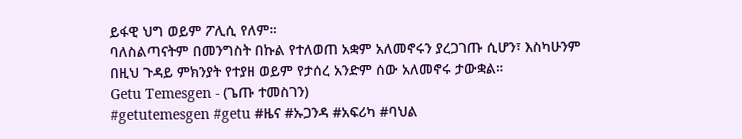ይፋዊ ህግ ወይም ፖሊሲ የለም።
ባለስልጣናትም በመንግስት በኩል የተለወጠ አቋም አለመኖሩን ያረጋገጡ ሲሆን፣ እስካሁንም በዚህ ጉዳይ ምክንያት የተያዘ ወይም የታሰረ አንድም ሰው አለመኖሩ ታውቋል።
Getu Temesgen - (ጌጡ ተመስገን)
#getutemesgen #getu #ዜና #ኡጋንዳ #አፍሪካ #ባህል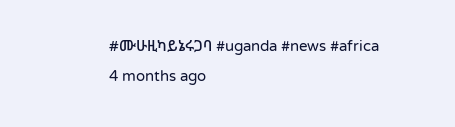#ሙሁዚካይኔሩጋባ #uganda #news #africa
4 months ago